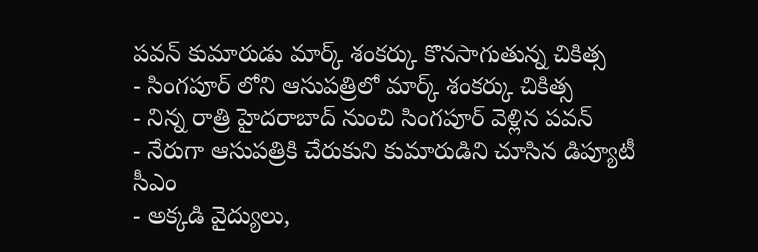పవన్ కుమారుడు మార్క్ శంకర్కు కొనసాగుతున్న చికిత్స
- సింగపూర్ లోని ఆసుపత్రిలో మార్క్ శంకర్కు చికిత్స
- నిన్న రాత్రి హైదరాబాద్ నుంచి సింగపూర్ వెళ్లిన పవన్
- నేరుగా ఆసుపత్రికి చేరుకుని కుమారుడిని చూసిన డిప్యూటీ సీఎం
- అక్కడి వైద్యులు,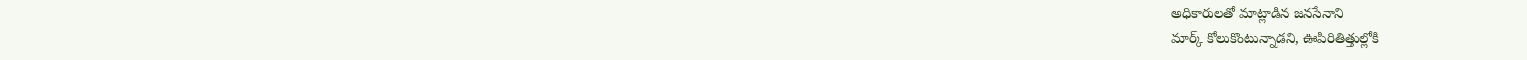అధికారులతో మాట్లాడిన జనసేనాని
మార్క్ కోలుకొంటున్నాడని, ఊపిరితిత్తుల్లోకి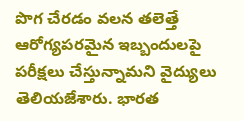పొగ చేరడం వలన తలెత్తే ఆరోగ్యపరమైన ఇబ్బందులపై పరీక్షలు చేస్తున్నామని వైద్యులు తెలియజేశారు. భారత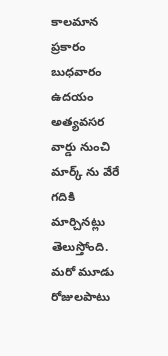కాలమాన ప్రకారం బుధవారం ఉదయం అత్యవసర వార్డు నుంచి మార్క్ ను వేరే గదికి మార్చినట్లు తెలుస్తోంది. మరో మూడు రోజులపాటు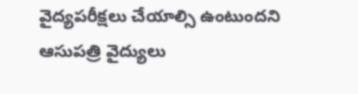వైద్యపరీక్షలు చేయాల్సి ఉంటుందని ఆసుపత్రి వైద్యులు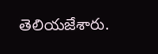తెలియజేశారు.